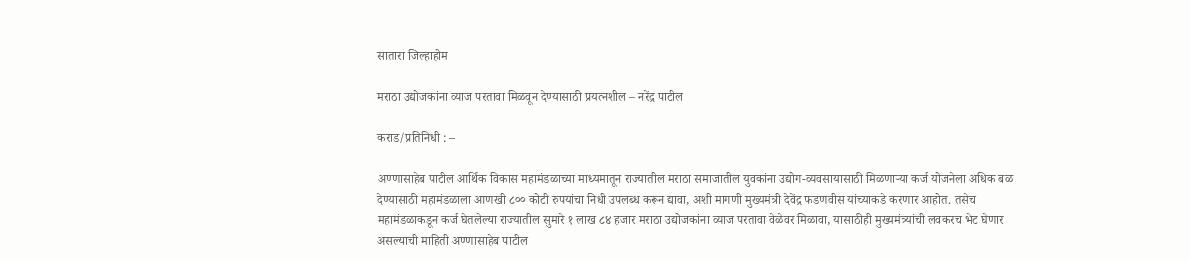सातारा जिल्हाहोम

मराठा उद्योजकांना व्याज परतावा मिळवून देण्यासाठी प्रयत्नशील – नरेंद्र पाटील

कराड/प्रतिनिधी : –

अण्णासाहेब पाटील आर्थिक विकास महामंडळाच्या माध्यमातून राज्यातील मराठा समाजातील युवकांना उद्योग-व्यवसायासाठी मिळणाऱ्या कर्ज योजनेला अधिक बळ देण्यासाठी महामंडळाला आणखी ८०० कोटी रुपयांचा निधी उपलब्ध करून द्यावा, अशी मागणी मुख्यमंत्री देवेंद्र फडणवीस यांच्याकडे करणार आहोत. तसेच महामंडळाकडून कर्ज घेतलेल्या राज्यातील सुमारे १ लाख ८४ हजार मराठा उद्योजकांना व्याज परतावा वेळेवर मिळावा, यासाठीही मुख्यमंत्र्यांची लवकरच भेट घेणार असल्याची माहिती अण्णासाहेब पाटील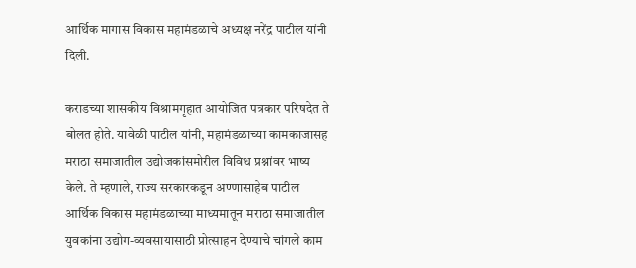आर्थिक मागास विकास महामंडळाचे अध्यक्ष नरेंद्र पाटील यांनी दिली.

कराडच्या शासकीय विश्रामगृहात आयोजित पत्रकार परिषदेत ते बोलत होते. यावेळी पाटील यांनी, महामंडळाच्या कामकाजासह मराठा समाजातील उद्योजकांसमोरील विविध प्रश्नांवर भाष्य केले. ते म्हणाले, राज्य सरकारकडून अण्णासाहेब पाटील आर्थिक विकास महामंडळाच्या माध्यमातून मराठा समाजातील युवकांना उद्योग-व्यवसायासाठी प्रोत्साहन देण्याचे चांगले काम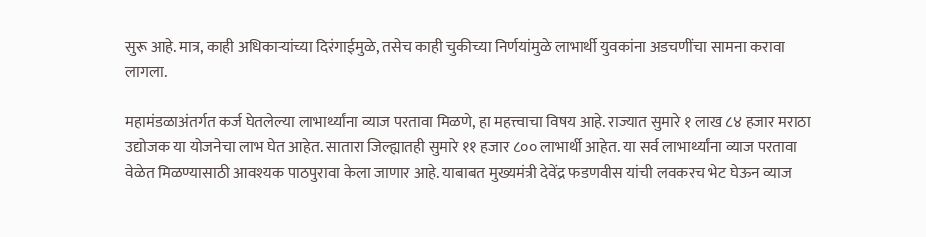सुरू आहे. मात्र, काही अधिकाऱ्यांच्या दिरंगाईमुळे, तसेच काही चुकीच्या निर्णयांमुळे लाभार्थी युवकांना अडचणींचा सामना करावा लागला.

महामंडळाअंतर्गत कर्ज घेतलेल्या लाभार्थ्यांना व्याज परतावा मिळणे, हा महत्त्वाचा विषय आहे. राज्यात सुमारे १ लाख ८४ हजार मराठा उद्योजक या योजनेचा लाभ घेत आहेत. सातारा जिल्ह्यातही सुमारे ११ हजार ८०० लाभार्थी आहेत. या सर्व लाभार्थ्यांना व्याज परतावा वेळेत मिळण्यासाठी आवश्यक पाठपुरावा केला जाणार आहे. याबाबत मुख्यमंत्री देवेंद्र फडणवीस यांची लवकरच भेट घेऊन व्याज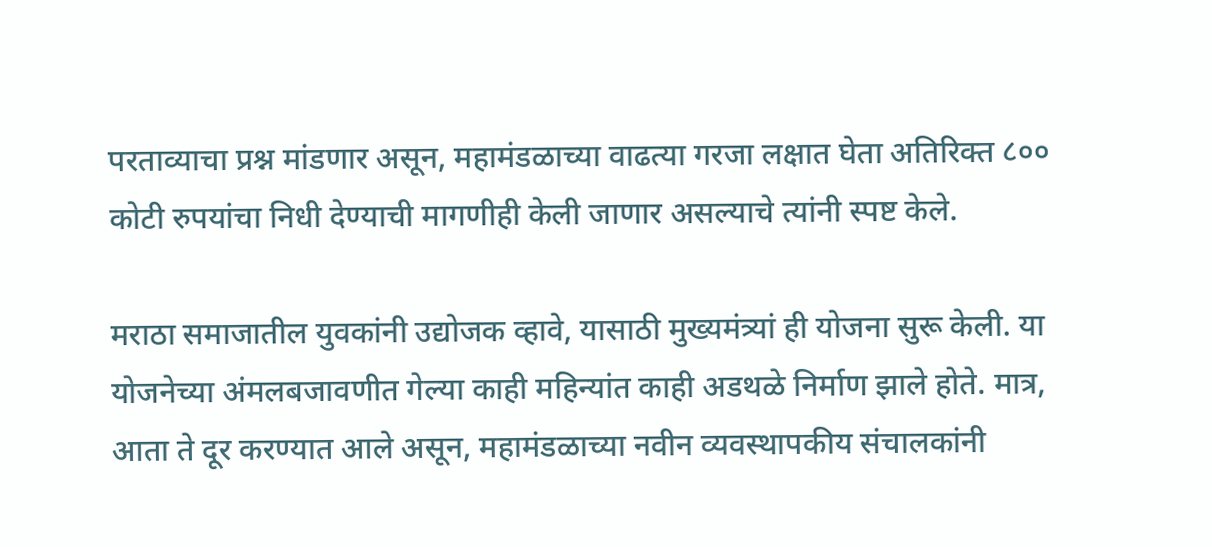परताव्याचा प्रश्न मांडणार असून, महामंडळाच्या वाढत्या गरजा लक्षात घेता अतिरिक्त ८०० कोटी रुपयांचा निधी देण्याची मागणीही केली जाणार असल्याचे त्यांनी स्पष्ट केले.

मराठा समाजातील युवकांनी उद्योजक व्हावे, यासाठी मुख्यमंत्र्यां ही योजना सुरू केली. या योजनेच्या अंमलबजावणीत गेल्या काही महिन्यांत काही अडथळे निर्माण झाले होते. मात्र, आता ते दूर करण्यात आले असून, महामंडळाच्या नवीन व्यवस्थापकीय संचालकांनी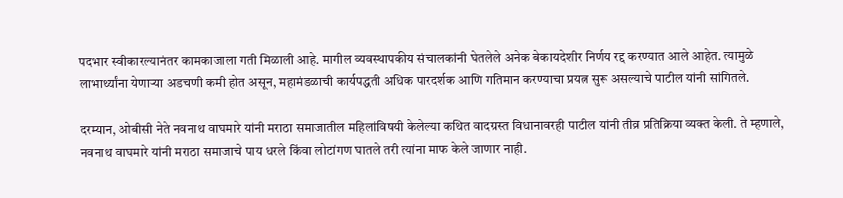पदभार स्वीकारल्यानंतर कामकाजाला गती मिळाली आहे. मागील व्यवस्थापकीय संचालकांनी घेतलेले अनेक बेकायदेशीर निर्णय रद्द करण्यात आले आहेत. त्यामुळे लाभार्थ्यांना येणाऱ्या अडचणी कमी होत असून, महामंडळाची कार्यपद्धती अधिक पारदर्शक आणि गतिमान करण्याचा प्रयत्न सुरू असल्याचे पाटील यांनी सांगितले.

दरम्यान, ओबीसी नेते नवनाथ वाघमारे यांनी मराठा समाजातील महिलांविषयी केलेल्या कथित वादग्रस्त विधानावरही पाटील यांनी तीव्र प्रतिक्रिया व्यक्त केली. ते म्हणाले, नवनाथ वाघमारे यांनी मराठा समाजाचे पाय धरले किंवा लोटांगण घातले तरी त्यांना माफ केले जाणार नाही.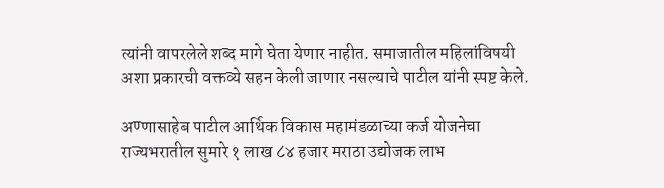त्यांनी वापरलेले शब्द मागे घेता येणार नाहीत. समाजातील महिलांविषयी अशा प्रकारची वक्तव्ये सहन केली जाणार नसल्याचे पाटील यांनी स्पष्ट केले.

अण्णासाहेब पाटील आर्थिक विकास महामंडळाच्या कर्ज योजनेचा राज्यभरातील सुमारे १ लाख ८४ हजार मराठा उद्योजक लाभ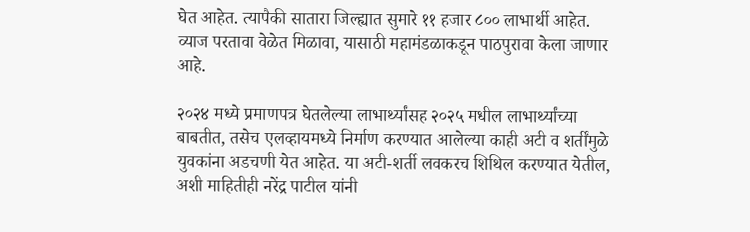घेत आहेत. त्यापैकी सातारा जिल्ह्यात सुमारे ११ हजार ८०० लाभार्थी आहेत. व्याज परतावा वेळेत मिळावा, यासाठी महामंडळाकडून पाठपुरावा केला जाणार आहे.

२०२४ मध्ये प्रमाणपत्र घेतलेल्या लाभार्थ्यांसह २०२५ मधील लाभार्थ्यांच्या बाबतीत, तसेच एलव्हायमध्ये निर्माण करण्यात आलेल्या काही अटी व शर्तींमुळे युवकांना अडचणी येत आहेत. या अटी-शर्ती लवकरच शिथिल करण्यात येतील, अशी माहितीही नरेंद्र पाटील यांनी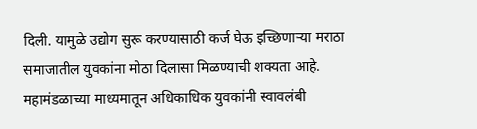दिली. यामुळे उद्योग सुरू करण्यासाठी कर्ज घेऊ इच्छिणाऱ्या मराठा समाजातील युवकांना मोठा दिलासा मिळण्याची शक्यता आहे. महामंडळाच्या माध्यमातून अधिकाधिक युवकांनी स्वावलंबी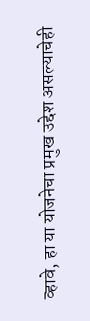व्हावे, हा या योजनेचा प्रमुख उद्देश असल्याचेही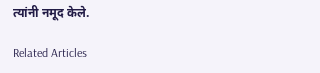त्यांनी नमूद केले.

Related Articles